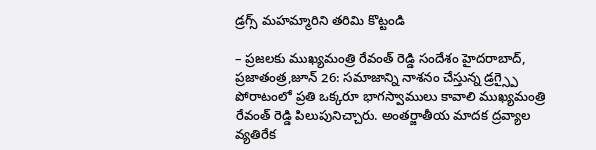డ్రగ్స్ మహమ్మారిని తరిమి కొట్టండి

– ప్రజలకు ముఖ్యమంత్రి రేవంత్ రెడ్డి సందేశం హైదరాబాద్, ప్రజాతంత్ర,జూన్ 26: సమాజాన్ని నాశనం చేస్తున్న డ్రగ్స్పై పోరాటంలో ప్రతి ఒక్కరూ భాగస్వాములు కావాలి ముఖ్యమంత్రి రేవంత్ రెడ్డి పిలుపునిచ్చారు. అంతర్జాతీయ మాదక ద్రవ్యాల వ్యతిరేక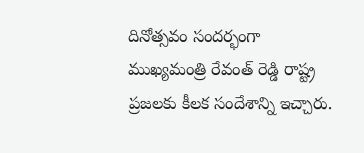దినోత్సవం సందర్భంగా ముఖ్యమంత్రి రేవంత్ రెడ్డి రాష్ట్ర ప్రజలకు కీలక సందేశాన్ని ఇచ్చారు.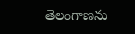తెలంగాణను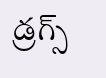డ్రగ్స్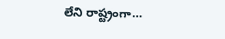లేని రాష్ట్రంగా…